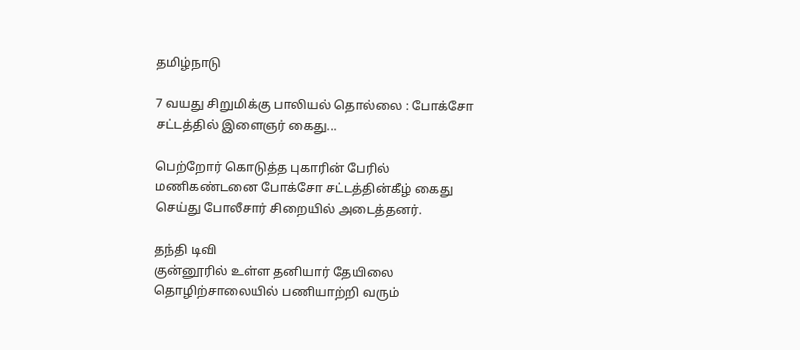தமிழ்நாடு

7 வயது சிறுமிக்கு பாலியல் தொல்லை : போக்சோ சட்டத்தில் இளைஞர் கைது...

பெற்றோர் கொடுத்த புகாரின் பேரில் மணிகண்டனை போக்சோ சட்டத்தின்கீழ் கைது செய்து போலீசார் சிறையில் அடைத்தனர்.

தந்தி டிவி
குன்னூரில் உள்ள தனியார் தேயிலை தொழிற்சாலையில் பணியாற்றி வரும்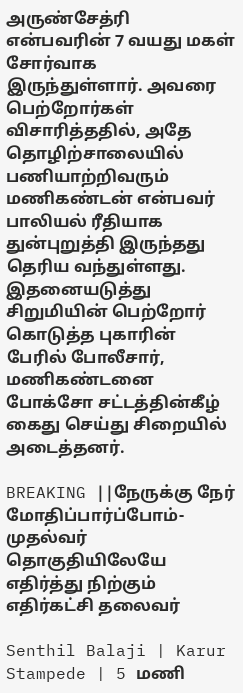அருண்சேத்ரி என்பவரின் 7 வயது மகள் சோர்வாக இருந்துள்ளார். அவரை பெற்றோர்கள் விசாரித்ததில், அதே தொழிற்சாலையில் பணியாற்றிவரும் மணிகண்டன் என்பவர் பாலியல் ரீதியாக துன்புறுத்தி இருந்தது தெரிய வந்துள்ளது. இதனையடுத்து சிறுமியின் பெற்றோர் கொடுத்த புகாரின் பேரில் போலீசார், மணிகண்டனை போக்சோ சட்டத்தின்கீழ் கைது செய்து சிறையில் அடைத்தனர்.

BREAKING ||நேருக்கு நேர் மோதிப்பார்ப்போம்-முதல்வர் தொகுதியிலேயே எதிர்த்து நிற்கும் எதிர்கட்சி தலைவர்

Senthil Balaji | Karur Stampede | 5 மணி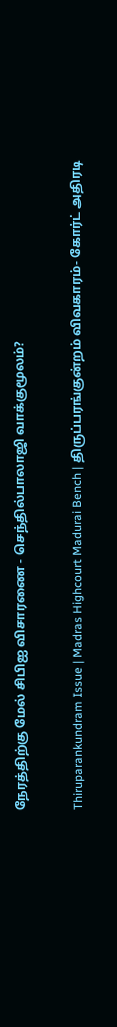நேரத்திற்கு மேல் சிபிஐ விசாரணை - செந்தில்பாலாஜி வாக்குமூலம்?

Thiruparankundram Issue | Madras Highcourt Madurai Bench | திருப்பரங்குன்றம் விவகாரம்- கோர்ட் அதிரடி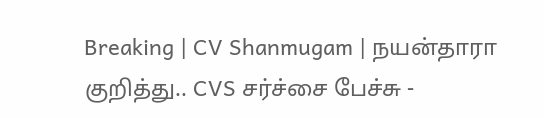Breaking | CV Shanmugam | நயன்தாரா குறித்து.. CVS சர்ச்சை பேச்சு -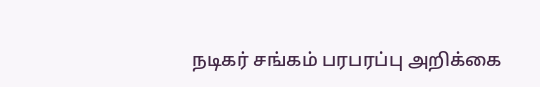நடிகர் சங்கம் பரபரப்பு அறிக்கை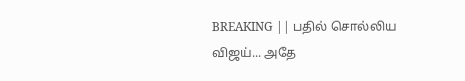BREAKING || பதில் சொல்லிய விஜய்... அதே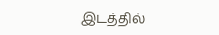இடத்தில்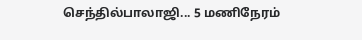செந்தில்பாலாஜி... 5 மணிநேரம்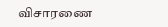விசாரணை